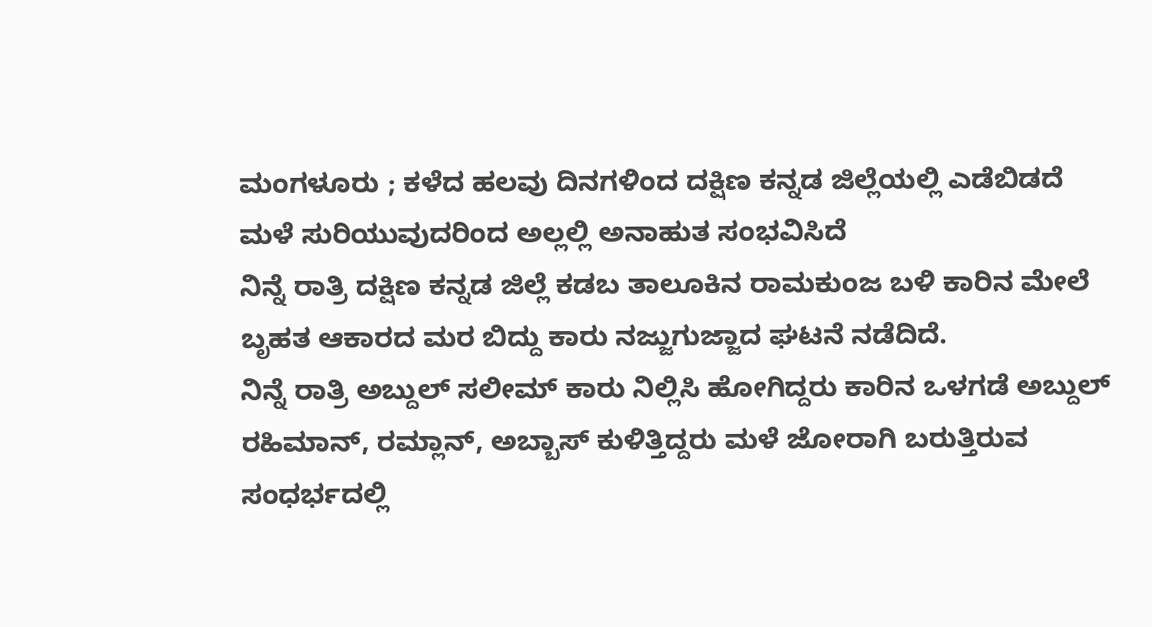ಮಂಗಳೂರು ; ಕಳೆದ ಹಲವು ದಿನಗಳಿಂದ ದಕ್ಷಿಣ ಕನ್ನಡ ಜಿಲ್ಲೆಯಲ್ಲಿ ಎಡೆಬಿಡದೆ ಮಳೆ ಸುರಿಯುವುದರಿಂದ ಅಲ್ಲಲ್ಲಿ ಅನಾಹುತ ಸಂಭವಿಸಿದೆ
ನಿನ್ನೆ ರಾತ್ರಿ ದಕ್ಷಿಣ ಕನ್ನಡ ಜಿಲ್ಲೆ ಕಡಬ ತಾಲೂಕಿನ ರಾಮಕುಂಜ ಬಳಿ ಕಾರಿನ ಮೇಲೆ ಬೃಹತ ಆಕಾರದ ಮರ ಬಿದ್ದು ಕಾರು ನಜ್ಜುಗುಜ್ಜಾದ ಘಟನೆ ನಡೆದಿದೆ.
ನಿನ್ನೆ ರಾತ್ರಿ ಅಬ್ದುಲ್ ಸಲೀಮ್ ಕಾರು ನಿಲ್ಲಿಸಿ ಹೋಗಿದ್ದರು ಕಾರಿನ ಒಳಗಡೆ ಅಬ್ದುಲ್ ರಹಿಮಾನ್, ರಮ್ಲಾನ್, ಅಬ್ಬಾಸ್ ಕುಳಿತ್ತಿದ್ದರು ಮಳೆ ಜೋರಾಗಿ ಬರುತ್ತಿರುವ ಸಂಧರ್ಭದಲ್ಲಿ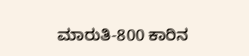ಮಾರುತಿ-800 ಕಾರಿನ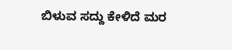ಬಿಳುವ ಸದ್ದು ಕೇಳಿದೆ ಮರ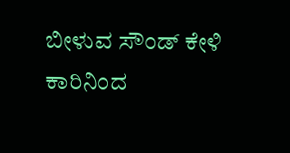ಬೀಳುವ ಸೌಂಡ್ ಕೇಳಿ ಕಾರಿನಿಂದ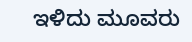ಇಳಿದು ಮೂವರು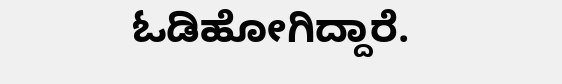ಓಡಿಹೋಗಿದ್ದಾರೆ.